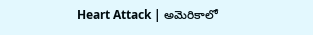Heart Attack | అమెరికాలో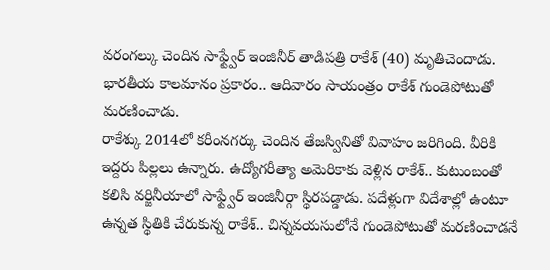వరంగల్కు చెందిన సాఫ్ట్వేర్ ఇంజినీర్ తాడిపత్రి రాకేశ్ (40) మృతిచెందాడు. భారతీయ కాలమానం ప్రకారం.. ఆదివారం సాయంత్రం రాకేశ్ గుండెపోటుతో మరణించాడు.
రాకేశ్కు 2014లో కరీంనగర్కు చెందిన తేజస్వినితో వివాహం జరిగింది. వీరికి ఇద్దరు పిల్లలు ఉన్నారు. ఉద్యోగరీత్యా అమెరికాకు వెళ్లిన రాకేశ్.. కుటుంబంతో కలిసి వర్జినీయాలో సాఫ్ట్వేర్ ఇంజినీర్గా స్థిరపడ్డాడు. పదేళ్లుగా విదేశాల్లో ఉంటూ ఉన్నత స్థితికి చేరుకున్న రాకేశ్.. చిన్నవయసులోనే గుండెపోటుతో మరణించాడనే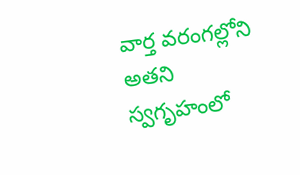వార్త వరంగల్లోని అతని స్వగృహంలో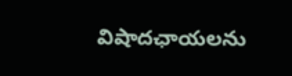విషాదఛాయలను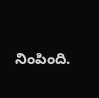నింపింది.